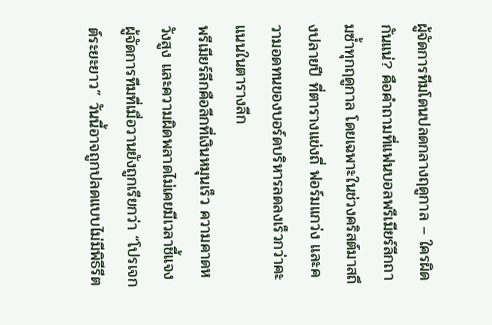ผู้จัดการทีมโดนปลดกลางฤดูกาล – ใครผิดกันแน่? คือคำถามที่แฟนบอลพรีเมียร์ลีกถามซ้ำทุกฤดูกาล โดยเฉพาะในช่วงคริสต์มาสถึงปลายปี ที่ตารางแข่งถี่ ฟอร์มแกว่ง และความอดทนของบอร์ดบริหารลดลงเร็วกว่าคะแนนในตารางลีก
พรีเมียร์ลีกคือลีกที่เงินหมุนเร็ว ความคาดหวังสูง และความผิดพลาดไม่เคยมีเวลาชี้แจง ผู้จัดการทีมที่เมื่อวานยังถูกเรียกว่า “โปรเจกต์ระยะยาว” วันนี้อาจถูกปลดแบบไม่มีพิธีรีต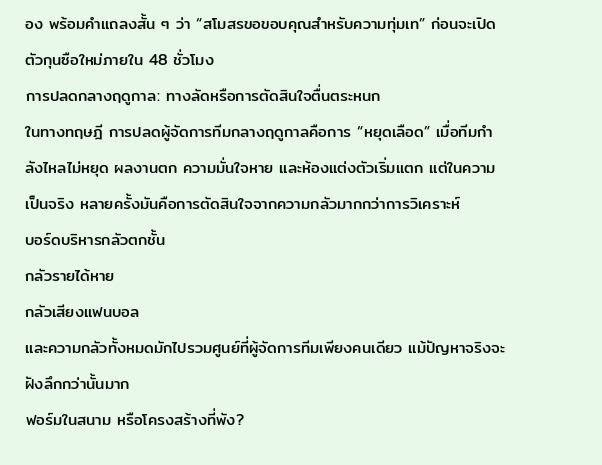อง พร้อมคำแถลงสั้น ๆ ว่า “สโมสรขอขอบคุณสำหรับความทุ่มเท” ก่อนจะเปิดตัวกุนซือใหม่ภายใน 48 ชั่วโมง
การปลดกลางฤดูกาล: ทางลัดหรือการตัดสินใจตื่นตระหนก
ในทางทฤษฎี การปลดผู้จัดการทีมกลางฤดูกาลคือการ “หยุดเลือด” เมื่อทีมกำลังไหลไม่หยุด ผลงานตก ความมั่นใจหาย และห้องแต่งตัวเริ่มแตก แต่ในความเป็นจริง หลายครั้งมันคือการตัดสินใจจากความกลัวมากกว่าการวิเคราะห์
บอร์ดบริหารกลัวตกชั้น
กลัวรายได้หาย
กลัวเสียงแฟนบอล
และความกลัวทั้งหมดมักไปรวมศูนย์ที่ผู้จัดการทีมเพียงคนเดียว แม้ปัญหาจริงจะฝังลึกกว่านั้นมาก
ฟอร์มในสนาม หรือโครงสร้างที่พัง?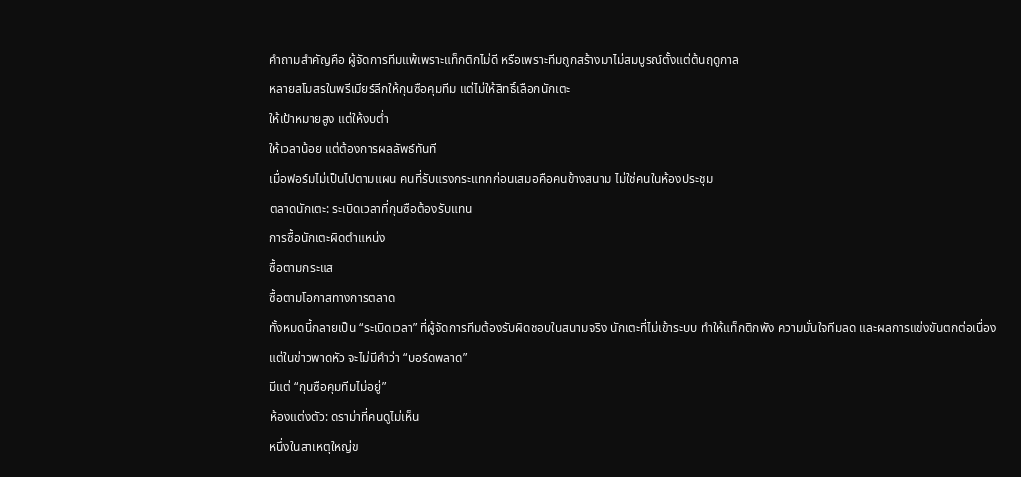คำถามสำคัญคือ ผู้จัดการทีมแพ้เพราะแท็กติกไม่ดี หรือเพราะทีมถูกสร้างมาไม่สมบูรณ์ตั้งแต่ต้นฤดูกาล
หลายสโมสรในพรีเมียร์ลีกให้กุนซือคุมทีม แต่ไม่ให้สิทธิ์เลือกนักเตะ
ให้เป้าหมายสูง แต่ให้งบต่ำ
ให้เวลาน้อย แต่ต้องการผลลัพธ์ทันที
เมื่อฟอร์มไม่เป็นไปตามแผน คนที่รับแรงกระแทกก่อนเสมอคือคนข้างสนาม ไม่ใช่คนในห้องประชุม
ตลาดนักเตะ: ระเบิดเวลาที่กุนซือต้องรับแทน
การซื้อนักเตะผิดตำแหน่ง
ซื้อตามกระแส
ซื้อตามโอกาสทางการตลาด
ทั้งหมดนี้กลายเป็น “ระเบิดเวลา” ที่ผู้จัดการทีมต้องรับผิดชอบในสนามจริง นักเตะที่ไม่เข้าระบบ ทำให้แท็กติกพัง ความมั่นใจทีมลด และผลการแข่งขันตกต่อเนื่อง
แต่ในข่าวพาดหัว จะไม่มีคำว่า “บอร์ดพลาด”
มีแต่ “กุนซือคุมทีมไม่อยู่”
ห้องแต่งตัว: ดราม่าที่คนดูไม่เห็น
หนึ่งในสาเหตุใหญ่ข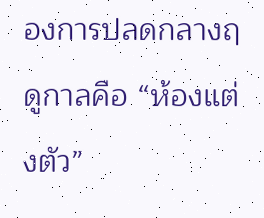องการปลดกลางฤดูกาลคือ “ห้องแต่งตัว”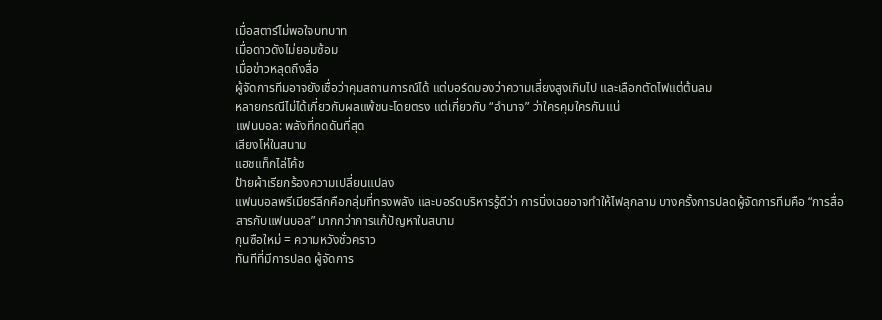เมื่อสตาร์ไม่พอใจบทบาท
เมื่อดาวดังไม่ยอมซ้อม
เมื่อข่าวหลุดถึงสื่อ
ผู้จัดการทีมอาจยังเชื่อว่าคุมสถานการณ์ได้ แต่บอร์ดมองว่าความเสี่ยงสูงเกินไป และเลือกตัดไฟแต่ต้นลม
หลายกรณีไม่ได้เกี่ยวกับผลแพ้ชนะโดยตรง แต่เกี่ยวกับ “อำนาจ” ว่าใครคุมใครกันแน่
แฟนบอล: พลังที่กดดันที่สุด
เสียงโห่ในสนาม
แฮชแท็กไล่โค้ช
ป้ายผ้าเรียกร้องความเปลี่ยนแปลง
แฟนบอลพรีเมียร์ลีกคือกลุ่มที่ทรงพลัง และบอร์ดบริหารรู้ดีว่า การนิ่งเฉยอาจทำให้ไฟลุกลาม บางครั้งการปลดผู้จัดการทีมคือ “การสื่อสารกับแฟนบอล” มากกว่าการแก้ปัญหาในสนาม
กุนซือใหม่ = ความหวังชั่วคราว
ทันทีที่มีการปลด ผู้จัดการ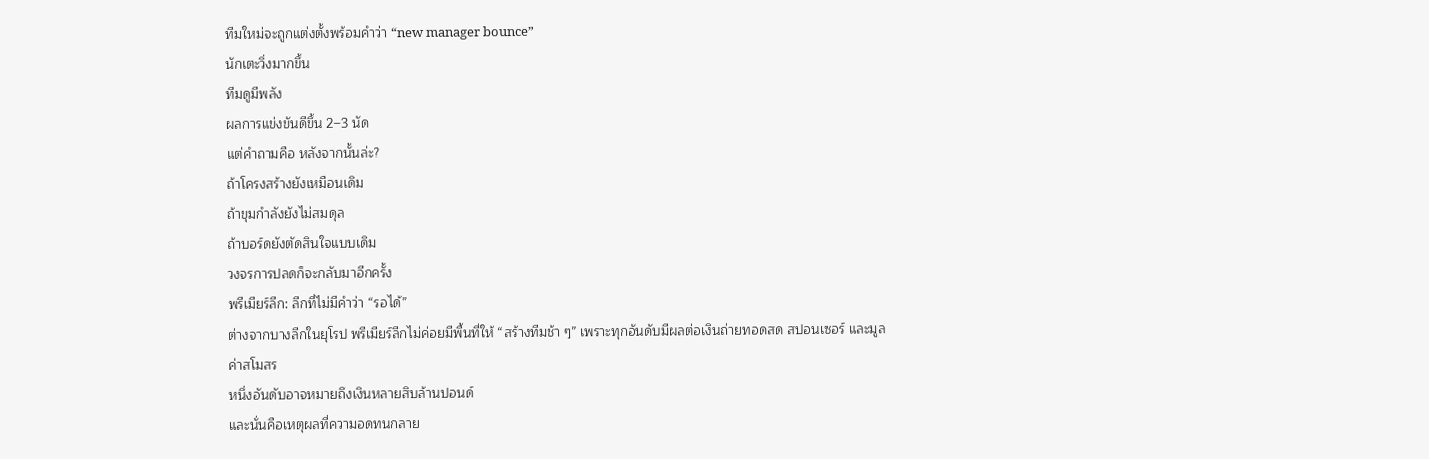ทีมใหม่จะถูกแต่งตั้งพร้อมคำว่า “new manager bounce”
นักเตะวิ่งมากขึ้น
ทีมดูมีพลัง
ผลการแข่งขันดีขึ้น 2–3 นัด
แต่คำถามคือ หลังจากนั้นล่ะ?
ถ้าโครงสร้างยังเหมือนเดิม
ถ้าขุมกำลังยังไม่สมดุล
ถ้าบอร์ดยังตัดสินใจแบบเดิม
วงจรการปลดก็จะกลับมาอีกครั้ง
พรีเมียร์ลีก: ลีกที่ไม่มีคำว่า “รอได้”
ต่างจากบางลีกในยุโรป พรีเมียร์ลีกไม่ค่อยมีพื้นที่ให้ “สร้างทีมช้า ๆ” เพราะทุกอันดับมีผลต่อเงินถ่ายทอดสด สปอนเซอร์ และมูลค่าสโมสร
หนึ่งอันดับอาจหมายถึงเงินหลายสิบล้านปอนด์
และนั่นคือเหตุผลที่ความอดทนกลาย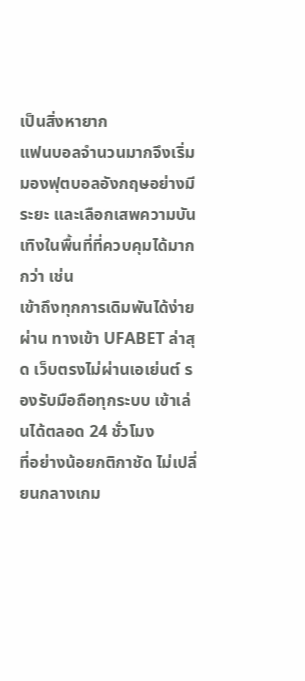เป็นสิ่งหายาก
แฟนบอลจำนวนมากจึงเริ่มมองฟุตบอลอังกฤษอย่างมีระยะ และเลือกเสพความบันเทิงในพื้นที่ที่ควบคุมได้มากกว่า เช่น
เข้าถึงทุกการเดิมพันได้ง่ายผ่าน ทางเข้า UFABET ล่าสุด เว็บตรงไม่ผ่านเอเย่นต์ รองรับมือถือทุกระบบ เข้าเล่นได้ตลอด 24 ชั่วโมง
ที่อย่างน้อยกติกาชัด ไม่เปลี่ยนกลางเกม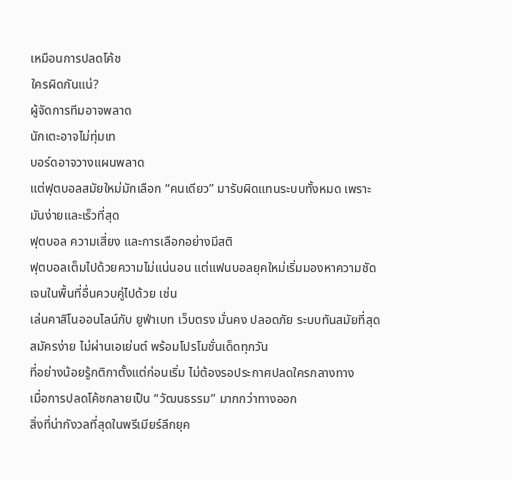เหมือนการปลดโค้ช
ใครผิดกันแน่?
ผู้จัดการทีมอาจพลาด
นักเตะอาจไม่ทุ่มเท
บอร์ดอาจวางแผนพลาด
แต่ฟุตบอลสมัยใหม่มักเลือก “คนเดียว” มารับผิดแทนระบบทั้งหมด เพราะมันง่ายและเร็วที่สุด
ฟุตบอล ความเสี่ยง และการเลือกอย่างมีสติ
ฟุตบอลเต็มไปด้วยความไม่แน่นอน แต่แฟนบอลยุคใหม่เริ่มมองหาความชัดเจนในพื้นที่อื่นควบคู่ไปด้วย เช่น
เล่นคาสิโนออนไลน์กับ ยูฟ่าเบท เว็บตรง มั่นคง ปลอดภัย ระบบทันสมัยที่สุด สมัครง่าย ไม่ผ่านเอเย่นต์ พร้อมโปรโมชั่นเด็ดทุกวัน
ที่อย่างน้อยรู้กติกาตั้งแต่ก่อนเริ่ม ไม่ต้องรอประกาศปลดใครกลางทาง
เมื่อการปลดโค้ชกลายเป็น “วัฒนธรรม” มากกว่าทางออก
สิ่งที่น่ากังวลที่สุดในพรีเมียร์ลีกยุค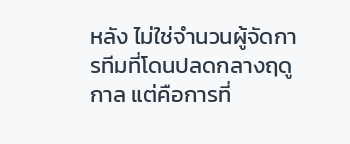หลัง ไม่ใช่จำนวนผู้จัดการทีมที่โดนปลดกลางฤดูกาล แต่คือการที่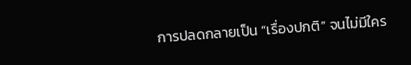การปลดกลายเป็น “เรื่องปกติ” จนไม่มีใคร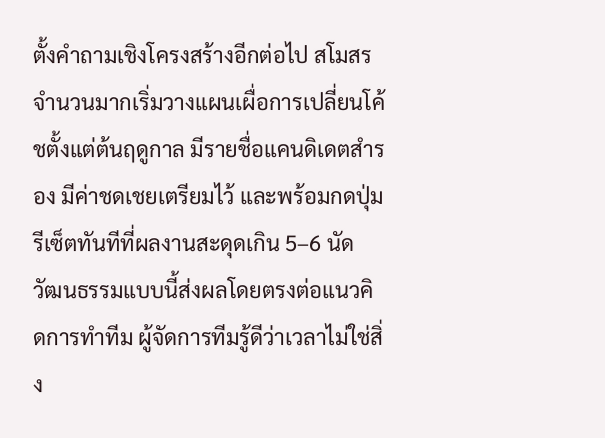ตั้งคำถามเชิงโครงสร้างอีกต่อไป สโมสรจำนวนมากเริ่มวางแผนเผื่อการเปลี่ยนโค้ชตั้งแต่ต้นฤดูกาล มีรายชื่อแคนดิเดตสำรอง มีค่าชดเชยเตรียมไว้ และพร้อมกดปุ่มรีเซ็ตทันทีที่ผลงานสะดุดเกิน 5–6 นัด
วัฒนธรรมแบบนี้ส่งผลโดยตรงต่อแนวคิดการทำทีม ผู้จัดการทีมรู้ดีว่าเวลาไม่ใช่สิ่ง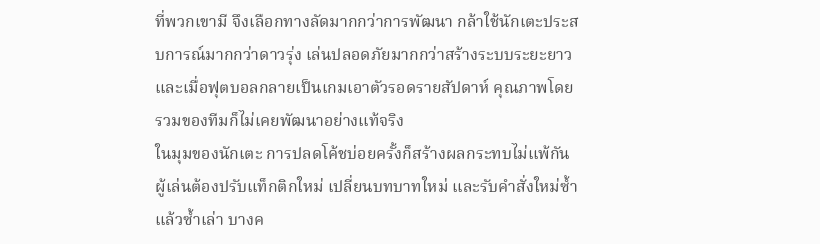ที่พวกเขามี จึงเลือกทางลัดมากกว่าการพัฒนา กล้าใช้นักเตะประสบการณ์มากกว่าดาวรุ่ง เล่นปลอดภัยมากกว่าสร้างระบบระยะยาว และเมื่อฟุตบอลกลายเป็นเกมเอาตัวรอดรายสัปดาห์ คุณภาพโดยรวมของทีมก็ไม่เคยพัฒนาอย่างแท้จริง
ในมุมของนักเตะ การปลดโค้ชบ่อยครั้งก็สร้างผลกระทบไม่แพ้กัน ผู้เล่นต้องปรับแท็กติกใหม่ เปลี่ยนบทบาทใหม่ และรับคำสั่งใหม่ซ้ำแล้วซ้ำเล่า บางค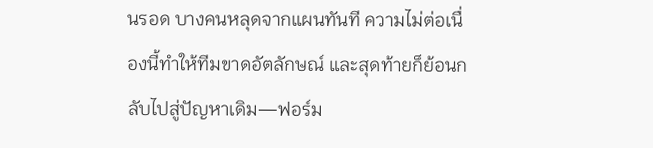นรอด บางคนหลุดจากแผนทันที ความไม่ต่อเนื่องนี้ทำให้ทีมขาดอัตลักษณ์ และสุดท้ายก็ย้อนกลับไปสู่ปัญหาเดิม—ฟอร์ม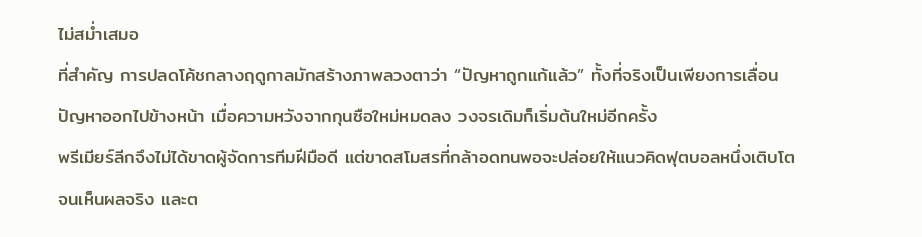ไม่สม่ำเสมอ
ที่สำคัญ การปลดโค้ชกลางฤดูกาลมักสร้างภาพลวงตาว่า “ปัญหาถูกแก้แล้ว” ทั้งที่จริงเป็นเพียงการเลื่อนปัญหาออกไปข้างหน้า เมื่อความหวังจากกุนซือใหม่หมดลง วงจรเดิมก็เริ่มต้นใหม่อีกครั้ง
พรีเมียร์ลีกจึงไม่ได้ขาดผู้จัดการทีมฝีมือดี แต่ขาดสโมสรที่กล้าอดทนพอจะปล่อยให้แนวคิดฟุตบอลหนึ่งเติบโตจนเห็นผลจริง และต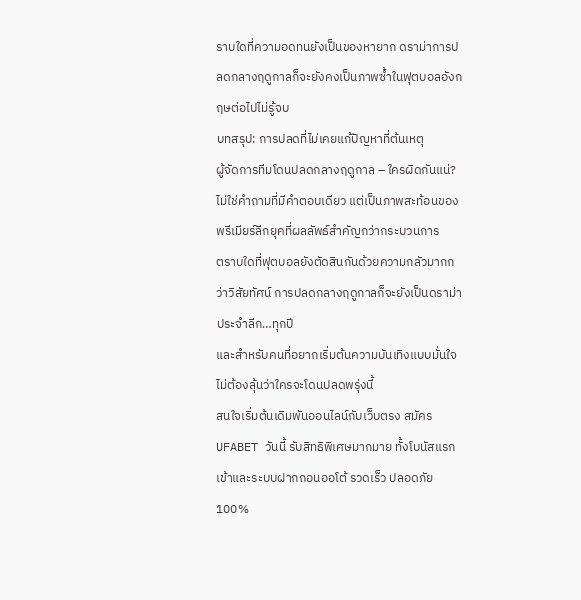ราบใดที่ความอดทนยังเป็นของหายาก ดราม่าการปลดกลางฤดูกาลก็จะยังคงเป็นภาพซ้ำในฟุตบอลอังกฤษต่อไปไม่รู้จบ
บทสรุป: การปลดที่ไม่เคยแก้ปัญหาที่ต้นเหตุ
ผู้จัดการทีมโดนปลดกลางฤดูกาล – ใครผิดกันแน่? ไม่ใช่คำถามที่มีคำตอบเดียว แต่เป็นภาพสะท้อนของพรีเมียร์ลีกยุคที่ผลลัพธ์สำคัญกว่ากระบวนการ
ตราบใดที่ฟุตบอลยังตัดสินกันด้วยความกลัวมากกว่าวิสัยทัศน์ การปลดกลางฤดูกาลก็จะยังเป็นดราม่าประจำลีก…ทุกปี
และสำหรับคนที่อยากเริ่มต้นความบันเทิงแบบมั่นใจ ไม่ต้องลุ้นว่าใครจะโดนปลดพรุ่งนี้
สนใจเริ่มต้นเดิมพันออนไลน์กับเว็บตรง สมัคร UFABET วันนี้ รับสิทธิพิเศษมากมาย ทั้งโบนัสแรกเข้าและระบบฝากถอนออโต้ รวดเร็ว ปลอดภัย 100%